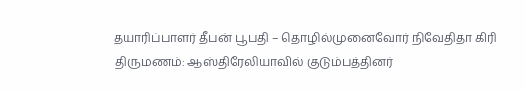தயாரிப்பாளர் தீபன் பூபதி – தொழில்முனைவோர் நிவேதிதா கிரி திருமணம்: ஆஸ்திரேலியாவில் குடும்பத்தினர்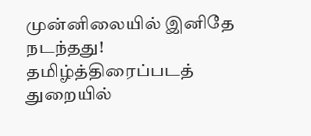முன்னிலையில் இனிதே நடந்தது!
தமிழ்த்திரைப்படத் துறையில்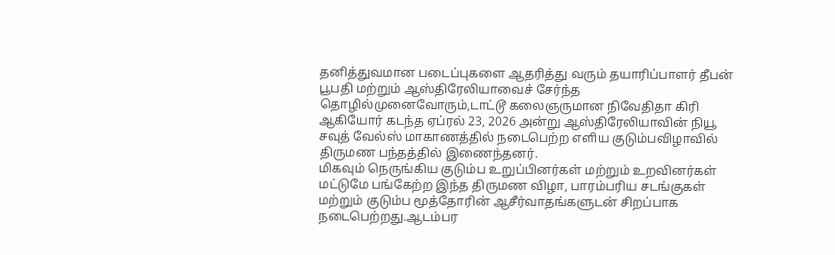தனித்துவமான படைப்புகளை ஆதரித்து வரும் தயாரிப்பாளர் தீபன் பூபதி மற்றும் ஆஸ்திரேலியாவைச் சேர்ந்த தொழில்முனைவோரும்,டாட்டூ கலைஞருமான நிவேதிதா கிரி ஆகியோர் கடந்த ஏப்ரல் 23, 2026 அன்று ஆஸ்திரேலியாவின் நியூ சவுத் வேல்ஸ் மாகாணத்தில் நடைபெற்ற எளிய குடும்பவிழாவில் திருமண பந்தத்தில் இணைந்தனர்.
மிகவும் நெருங்கிய குடும்ப உறுப்பினர்கள் மற்றும் உறவினர்கள் மட்டுமே பங்கேற்ற இந்த திருமண விழா, பாரம்பரிய சடங்குகள் மற்றும் குடும்ப மூத்தோரின் ஆசீர்வாதங்களுடன் சிறப்பாக நடைபெற்றது.ஆடம்பர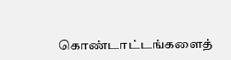கொண்டாட்டங்களைத்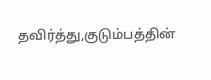தவிர்த்து,குடும்பத்தின்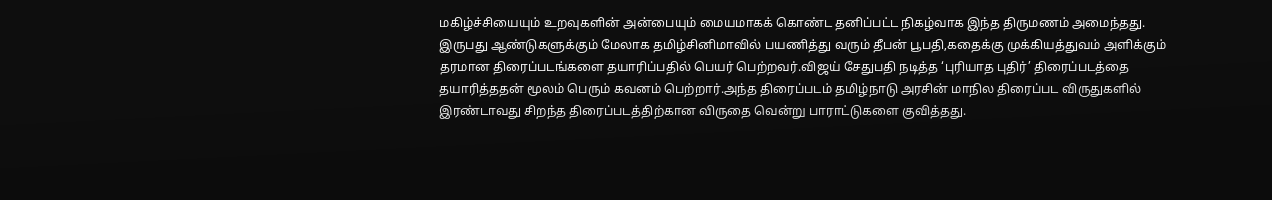மகிழ்ச்சியையும் உறவுகளின் அன்பையும் மையமாகக் கொண்ட தனிப்பட்ட நிகழ்வாக இந்த திருமணம் அமைந்தது.
இருபது ஆண்டுகளுக்கும் மேலாக தமிழ்சினிமாவில் பயணித்து வரும் தீபன் பூபதி,கதைக்கு முக்கியத்துவம் அளிக்கும் தரமான திரைப்படங்களை தயாரிப்பதில் பெயர் பெற்றவர்.விஜய் சேதுபதி நடித்த ‘புரியாத புதிர்’ திரைப்படத்தை தயாரித்ததன் மூலம் பெரும் கவனம் பெற்றார்.அந்த திரைப்படம் தமிழ்நாடு அரசின் மாநில திரைப்பட விருதுகளில் இரண்டாவது சிறந்த திரைப்படத்திற்கான விருதை வென்று பாராட்டுகளை குவித்தது.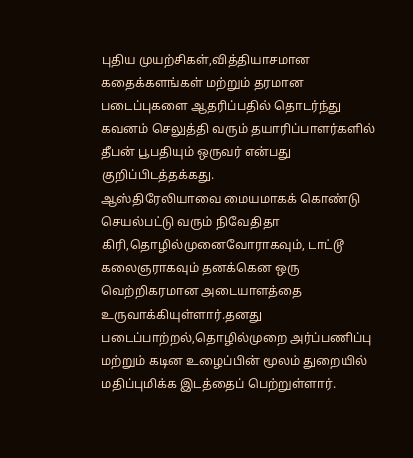புதிய முயற்சிகள்,வித்தியாசமான கதைக்களங்கள் மற்றும் தரமான படைப்புகளை ஆதரிப்பதில் தொடர்ந்து கவனம் செலுத்தி வரும் தயாரிப்பாளர்களில் தீபன் பூபதியும் ஒருவர் என்பது குறிப்பிடத்தக்கது.
ஆஸ்திரேலியாவை மையமாகக் கொண்டு செயல்பட்டு வரும் நிவேதிதா கிரி,தொழில்முனைவோராகவும், டாட்டூ கலைஞராகவும் தனக்கென ஒரு வெற்றிகரமான அடையாளத்தை உருவாக்கியுள்ளார்.தனது படைப்பாற்றல்,தொழில்முறை அர்ப்பணிப்பு மற்றும் கடின உழைப்பின் மூலம் துறையில் மதிப்புமிக்க இடத்தைப் பெற்றுள்ளார்.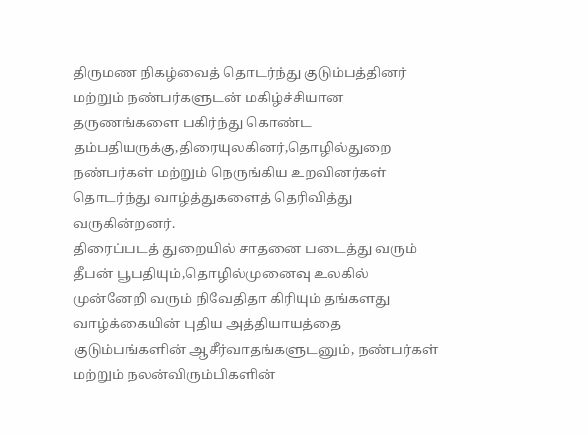திருமண நிகழ்வைத் தொடர்ந்து குடும்பத்தினர் மற்றும் நண்பர்களுடன் மகிழ்ச்சியான தருணங்களை பகிர்ந்து கொண்ட தம்பதியருக்கு,திரையுலகினர்,தொழில்துறை நண்பர்கள் மற்றும் நெருங்கிய உறவினர்கள் தொடர்ந்து வாழ்த்துகளைத் தெரிவித்து வருகின்றனர்.
திரைப்படத் துறையில் சாதனை படைத்து வரும் தீபன் பூபதியும்,தொழில்முனைவு உலகில் முன்னேறி வரும் நிவேதிதா கிரியும் தங்களது வாழ்க்கையின் புதிய அத்தியாயத்தை குடும்பங்களின் ஆசீர்வாதங்களுடனும், நண்பர்கள் மற்றும் நலன்விரும்பிகளின்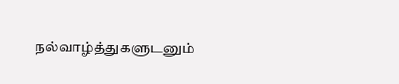நல்வாழ்த்துகளுடனும்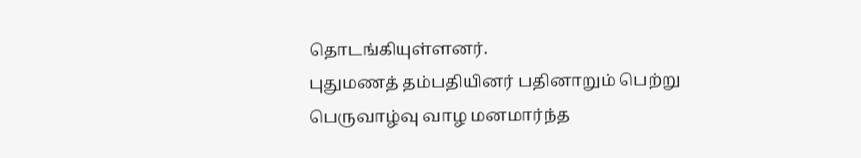தொடங்கியுள்ளனர்.
புதுமணத் தம்பதியினர் பதினாறும் பெற்று பெருவாழ்வு வாழ மனமார்ந்த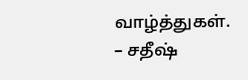வாழ்த்துகள்.
– சதீஷ்